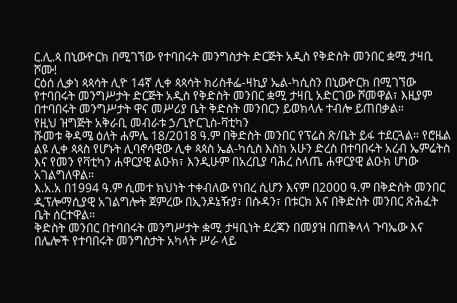ር.ሊ.ጳ በኒውዮርክ በሚገኘው የተባበሩት መንግስታት ድርጅት አዲስ የቅድስት መንበር ቋሚ ታዛቢ ሾሙ!
ርዕሰ ሊቃነ ጳጳሳት ሊዮ 14ኛ ሊቀ ጳጳሳት ክሪስቶፌ-ዛኪያ ኤል-ካሲስን በኒውዮርክ በሚገኘው የተባበሩት መንግሥታት ድርጅት አዲስ የቅድስት መንበር ቋሚ ታዛቢ አድርገው ሾመዋል፣ እዚያም በተባበሩት መንግሥታት ዋና መሥሪያ ቤት ቅድስት መንበርን ይወክላሉ ተብሎ ይጠበቃል።
የዚህ ዝግጅት አቅራቢ መብራቱ ኃ/ጊዮርጊስ-ቫቲካን
ሹመቱ ቅዳሜ ዕለት ሐምሌ 18/2018 ዓ.ም በቅድስት መንበር የፕሬስ ጽ/ቤት ይፋ ተደርጓል። የሮዜል ልዩ ሊቀ ጳጳስ የሆኑት ሊባኖሳዊው ሊቀ ጳጳስ ኤል-ካሲስ እስከ አሁን ድረስ በተባበሩት አረብ ኤምሬትስ እና የመን የቫቲካን ሐዋርያዊ ልዑክ፣ እንዲሁም በአረቢያ ባሕረ ስላጤ ሐዋርያዊ ልዑክ ሆነው አገልግለዋል።
እ.አ.አ በ1994 ዓ.ም ሲመተ ክህነት ተቀብለው የነበረ ሲሆን እናም በ2000 ዓ.ም በቅድስት መንበር ዲፕሎማሲያዊ አገልግሎት ጀምረው በኢንዶኔዥያ፣ በሱዳን፣ በቱርክ እና በቅድስት መንበር ጽሕፈት ቤት ሰርተዋል።
ቅድስት መንበር በተባበሩት መንግሥታት ቋሚ ታዛቢነት ደረጃን በመያዝ በጠቅላላ ጉባኤው እና በሌሎች የተባበሩት መንግስታት አካላት ሥራ ላይ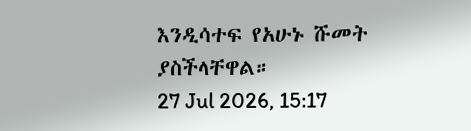እንዲሳተፍ የአሁኑ ሹመት ያስችላቸዋል።
27 Jul 2026, 15:17